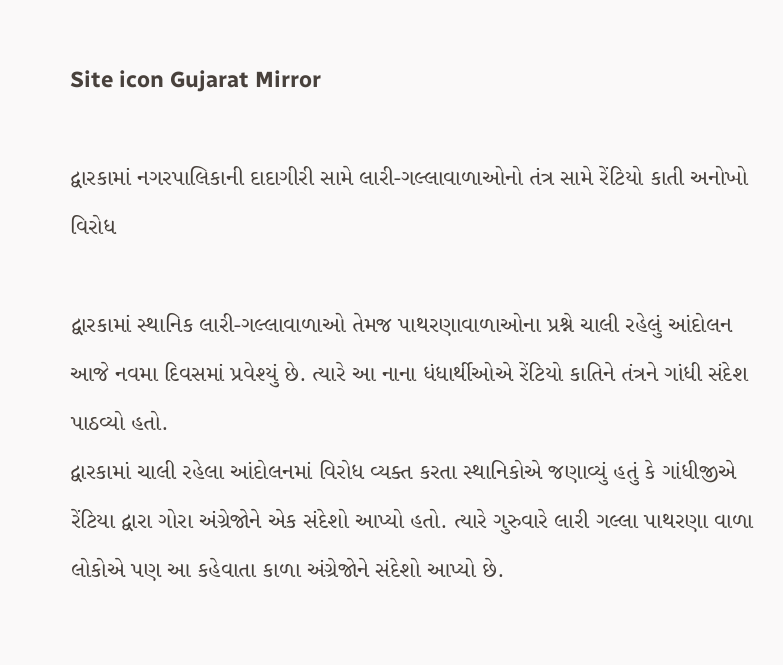Site icon Gujarat Mirror

દ્વારકામાં નગરપાલિકાની દાદાગીરી સામે લારી-ગલ્લાવાળાઓનો તંત્ર સામે રેંટિયો કાતી અનોખો વિરોધ

દ્વારકામાં સ્થાનિક લારી-ગલ્લાવાળાઓ તેમજ પાથરણાવાળાઓના પ્રશ્ને ચાલી રહેલું આંદોલન આજે નવમા દિવસમાં પ્રવેશ્યું છે. ત્યારે આ નાના ધંધાર્થીઓએ રેંટિયો કાતિને તંત્રને ગાંધી સંદેશ પાઠવ્યો હતો.
દ્વારકામાં ચાલી રહેલા આંદોલનમાં વિરોધ વ્યક્ત કરતા સ્થાનિકોએ જણાવ્યું હતું કે ગાંધીજીએ રેંટિયા દ્વારા ગોરા અંગ્રેજોને એક સંદેશો આપ્યો હતો. ત્યારે ગુરુવારે લારી ગલ્લા પાથરણા વાળા લોકોએ પણ આ કહેવાતા કાળા અંગ્રેજોને સંદેશો આપ્યો છે.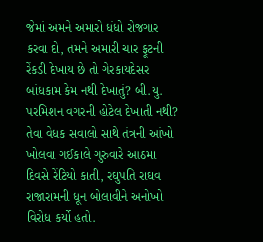જેમાં અમને અમારો ધંધો રોજગાર કરવા દો, તમને અમારી ચાર ફૂટની રેંકડી દેખાય છે તો ગેરકાયદેસર બાંધકામ કેમ નથી દેખાતું? બી.યુ. પરમિશન વગરની હોટેલ દેખાતી નથી? તેવા વેધક સવાલો સાથે તંત્રની આંખો ખોલવા ગઈકાલે ગુરુવારે આઠમા દિવસે રેંટિયો કાતી, રઘુપતિ રાઘવ રાજારામની ધૂન બોલાવીને અનોખો વિરોધ કર્યો હતો.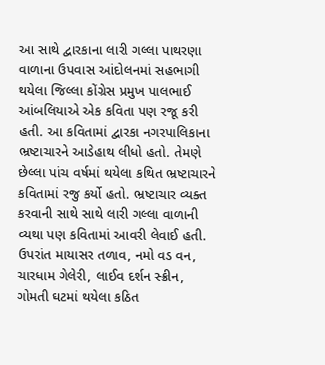આ સાથે દ્વારકાના લારી ગલ્લા પાથરણા વાળાના ઉપવાસ આંદોલનમાં સહભાગી થયેલા જિલ્લા કોંગ્રેસ પ્રમુખ પાલભાઈ આંબલિયાએ એક કવિતા પણ રજૂ કરી હતી. આ કવિતામાં દ્વારકા નગરપાલિકાના ભ્રષ્ટાચારને આડેહાથ લીધો હતો. તેમણે છેલ્લા પાંચ વર્ષમાં થયેલા કથિત ભ્રષ્ટાચારને કવિતામાં રજુ કર્યો હતો. ભ્રષ્ટાચાર વ્યક્ત કરવાની સાથે સાથે લારી ગલ્લા વાળાની વ્યથા પણ કવિતામાં આવરી લેવાઈ હતી. ઉપરાંત માયાસર તળાવ, નમો વડ વન, ચારધામ ગેલેરી, લાઈવ દર્શન સ્ક્રીન, ગોમતી ઘટમાં થયેલા કઠિત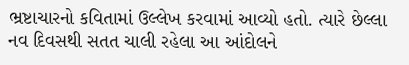ભ્રષ્ટાચારનો કવિતામાં ઉલ્લેખ કરવામાં આવ્યો હતો. ત્યારે છેલ્લા નવ દિવસથી સતત ચાલી રહેલા આ આંદોલને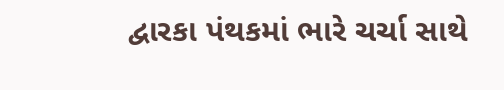દ્વારકા પંથકમાં ભારે ચર્ચા સાથે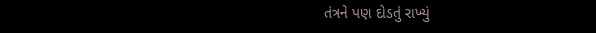તંત્રને પણ દોડતું રાખ્યું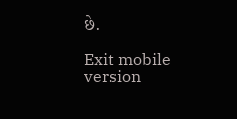છે.

Exit mobile version